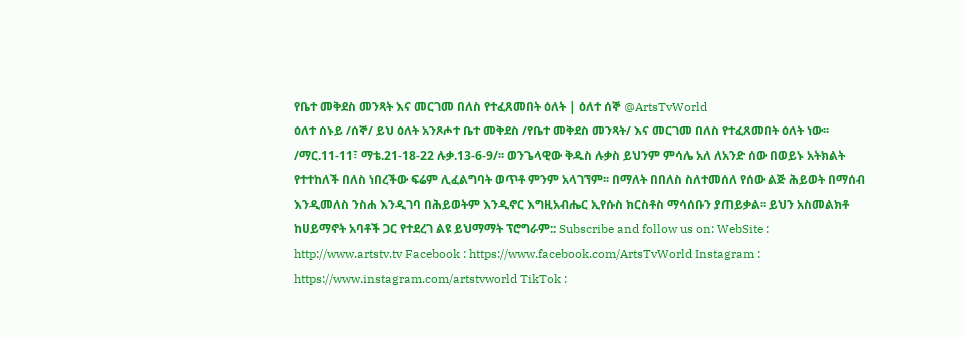የቤተ መቅደስ መንጻት እና መርገመ በለስ የተፈጸመበት ዕለት | ዕለተ ሰኞ @ArtsTvWorld
ዕለተ ሰኑይ /ሰኞ/ ይህ ዕለት አንጾሖተ ቤተ መቅደስ /የቤተ መቅደስ መንጻት/ እና መርገመ በለስ የተፈጸመበት ዕለት ነው፡፡ /ማር.11-11፣ ማቴ.21-18-22 ሉቃ.13-6-9/፡፡ ወንጌላዊው ቅዱስ ሉቃስ ይህንም ምሳሌ አለ ለአንድ ሰው በወይኑ አትክልት የተተከለች በለስ ነበረችው ፍሬም ሊፈልግባት ወጥቶ ምንም አላገኘም፡፡ በማለት በበለስ ስለተመሰለ የሰው ልጅ ሕይወት በማሰብ እንዲመለስ ንስሐ እንዲገባ በሕይወትም እንዲኖር እግዚአብሔር ኢየሱስ ክርስቶስ ማሳሰቡን ያጠይቃል፡፡ ይህን አስመልክቶ ከሀይማኖት አባቶች ጋር የተደረገ ልዩ ይህማማት ፕሮግራም:: Subscribe and follow us on: WebSite : http://www.artstv.tv Facebook : https://www.facebook.com/ArtsTvWorld Instagram : https://www.instagram.com/artstvworld TikTok :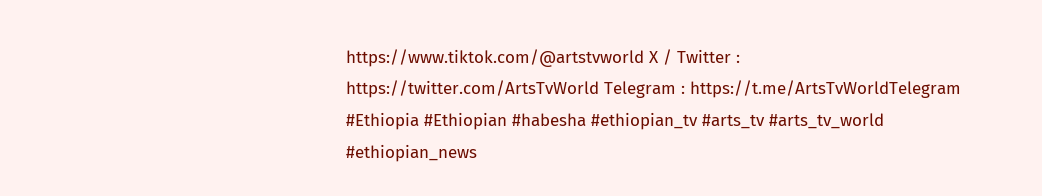https://www.tiktok.com/@artstvworld X / Twitter : https://twitter.com/ArtsTvWorld Telegram : https://t.me/ArtsTvWorldTelegram #Ethiopia #Ethiopian #habesha #ethiopian_tv #arts_tv #arts_tv_world #ethiopian_news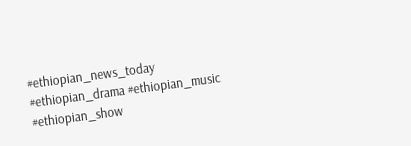#ethiopian_news_today #ethiopian_drama #ethiopian_music #ethiopian_show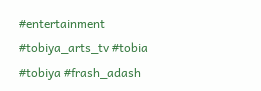#entertainment #tobiya_arts_tv #tobia #tobiya #frash_adash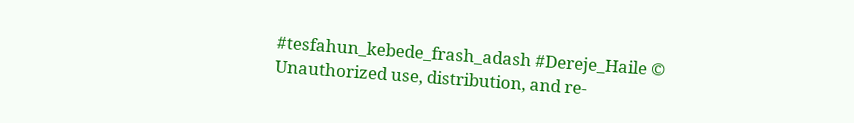#tesfahun_kebede_frash_adash #Dereje_Haile © Unauthorized use, distribution, and re-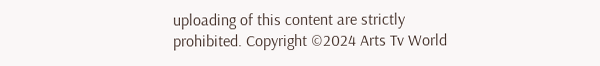uploading of this content are strictly prohibited. Copyright ©2024 Arts Tv World